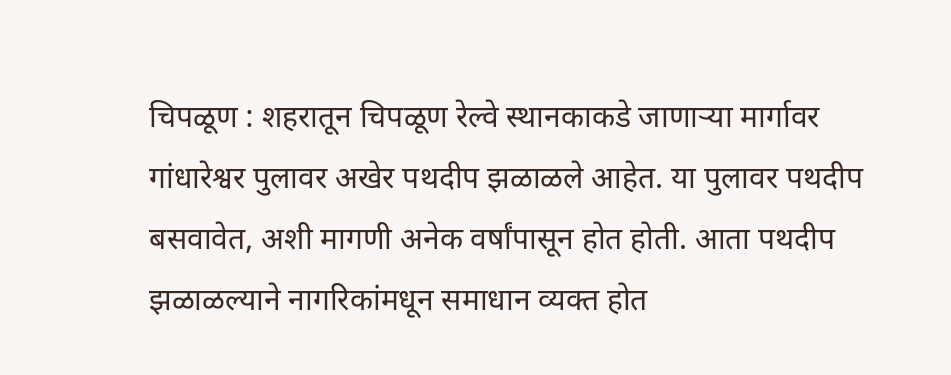चिपळूण : शहरातून चिपळूण रेल्वे स्थानकाकडे जाणाऱ्या मार्गावर गांधारेश्वर पुलावर अखेर पथदीप झळाळले आहेत. या पुलावर पथदीप बसवावेत, अशी मागणी अनेक वर्षांपासून होत होती. आता पथदीप झळाळल्याने नागरिकांमधून समाधान व्यक्त होत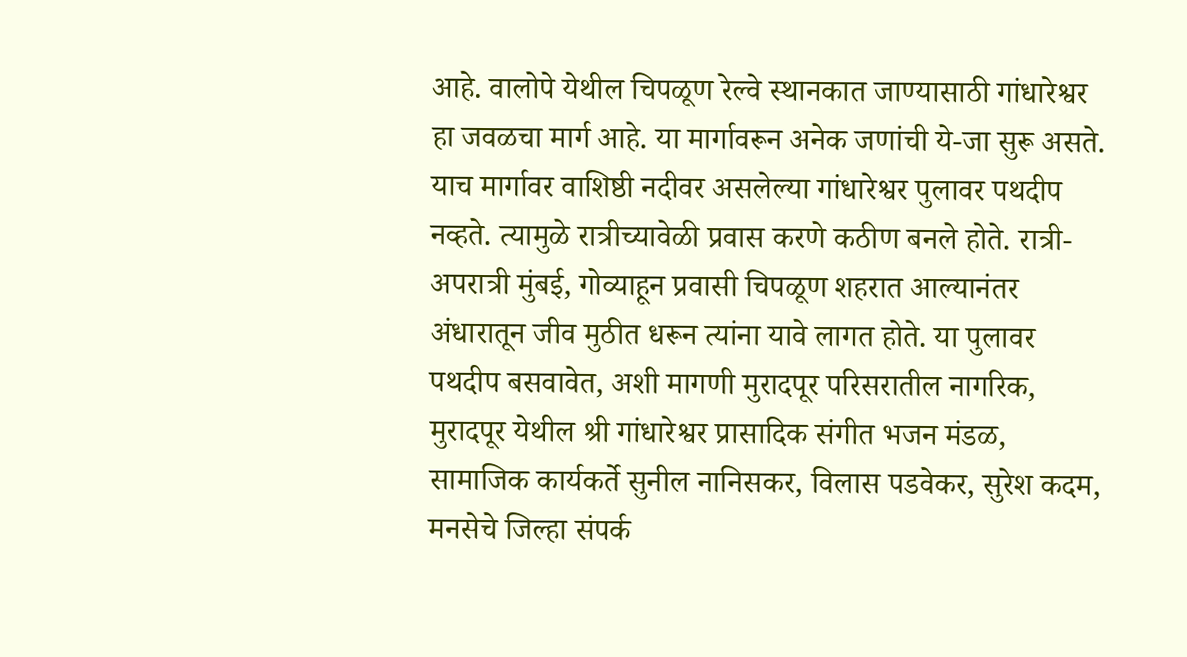आहे. वालोपे येथील चिपळूण रेल्वे स्थानकात जाण्यासाठी गांधारेश्वर हा जवळचा मार्ग आहे. या मार्गावरून अनेक जणांची ये-जा सुरू असते. याच मार्गावर वाशिष्ठी नदीवर असलेल्या गांधारेश्वर पुलावर पथदीप नव्हते. त्यामुळे रात्रीच्यावेळी प्रवास करणे कठीण बनले होते. रात्री-अपरात्री मुंबई, गोव्याहून प्रवासी चिपळूण शहरात आल्यानंतर अंधारातून जीव मुठीत धरून त्यांना यावे लागत होते. या पुलावर पथदीप बसवावेत, अशी मागणी मुरादपूर परिसरातील नागरिक, मुरादपूर येथील श्री गांधारेश्वर प्रासादिक संगीत भजन मंडळ, सामाजिक कार्यकर्ते सुनील नानिसकर, विलास पडवेकर, सुरेश कदम, मनसेचे जिल्हा संपर्क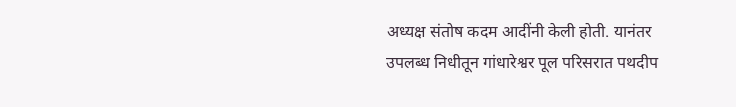अध्यक्ष संतोष कदम आदींनी केली होती. यानंतर उपलब्ध निधीतून गांधारेश्वर पूल परिसरात पथदीप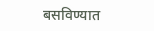बसविण्यात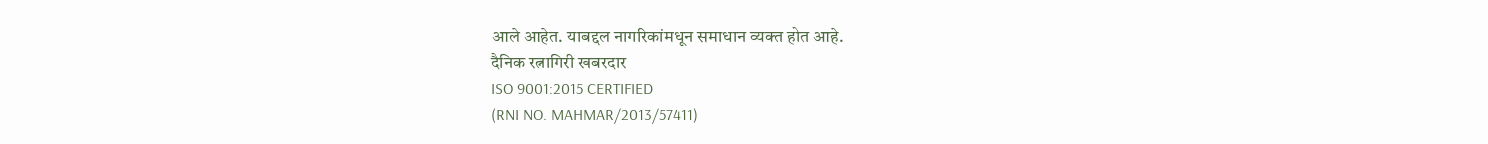आले आहेत. याबद्दल नागरिकांमधून समाधान व्यक्त होत आहे.
दैनिक रत्नागिरी खबरदार
ISO 9001:2015 CERTIFIED
(RNI NO. MAHMAR/2013/57411)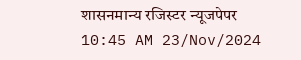शासनमान्य रजिस्टर न्यूजपेपर
10:45 AM 23/Nov/2024